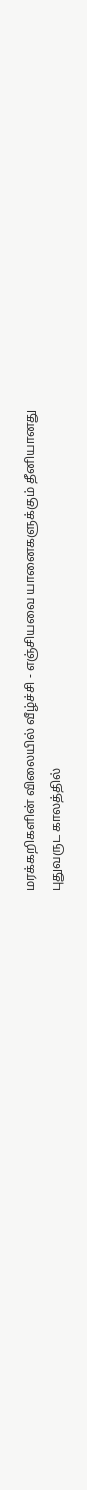மரக்கறிகளின் விலையில் வீழ்ச்சி - எஞ்சியவை யானைகளுக்கும் தீனியானது
புதுவருட காலத்தில்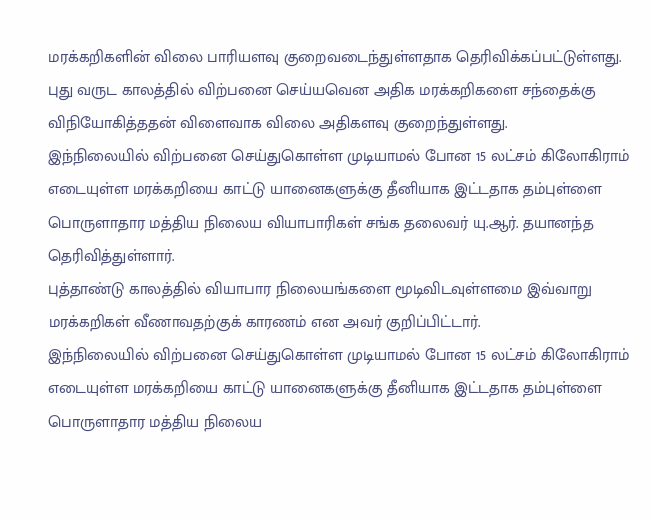மரக்கறிகளின் விலை பாரியளவு குறைவடைந்துள்ளதாக தெரிவிக்கப்பட்டுள்ளது. புது வருட காலத்தில் விற்பனை செய்யவென அதிக மரக்கறிகளை சந்தைக்கு விநியோகித்ததன் விளைவாக விலை அதிகளவு குறைந்துள்ளது.
இந்நிலையில் விற்பனை செய்துகொள்ள முடியாமல் போன 15 லட்சம் கிலோகிராம் எடையுள்ள மரக்கறியை காட்டு யானைகளுக்கு தீனியாக இட்டதாக தம்புள்ளை பொருளாதார மத்திய நிலைய வியாபாரிகள் சங்க தலைவர் யு.ஆர். தயானந்த தெரிவித்துள்ளார்.
புத்தாண்டு காலத்தில் வியாபார நிலையங்களை மூடிவிடவுள்ளமை இவ்வாறு மரக்கறிகள் வீணாவதற்குக் காரணம் என அவர் குறிப்பிட்டார்.
இந்நிலையில் விற்பனை செய்துகொள்ள முடியாமல் போன 15 லட்சம் கிலோகிராம் எடையுள்ள மரக்கறியை காட்டு யானைகளுக்கு தீனியாக இட்டதாக தம்புள்ளை பொருளாதார மத்திய நிலைய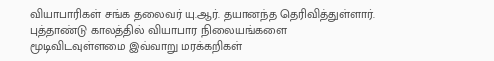வியாபாரிகள் சங்க தலைவர் யு.ஆர். தயானந்த தெரிவித்துள்ளார்.
புத்தாண்டு காலத்தில் வியாபார நிலையங்களை மூடிவிடவுள்ளமை இவ்வாறு மரக்கறிகள்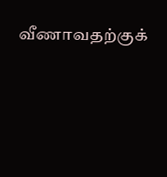வீணாவதற்குக்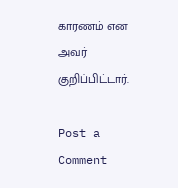காரணம் என அவர் குறிப்பிட்டார்.

Post a Comment